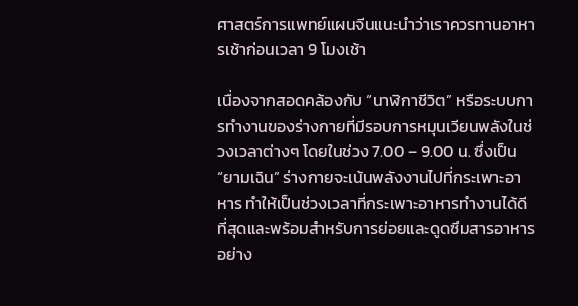ศาสตร์การแพทย์แผนจีนแนะนำว่าเราควรทานอาหารเช้าก่อนเวลา 9 โมงเช้า

เนื่องจากสอดคล้องกับ “นาฬิกาชีวิต” หรือระบบการทำงานของร่างกายที่มีรอบการหมุนเวียนพลังในช่วงเวลาต่างๆ โดยในช่วง 7.00 – 9.00 น. ซึ่งเป็น “ยามเฉิน” ร่างกายจะเน้นพลังงานไปที่กระเพาะอาหาร ทำให้เป็นช่วงเวลาที่กระเพาะอาหารทำงานได้ดีที่สุดและพร้อมสำหรับการย่อยและดูดซึมสารอาหารอย่าง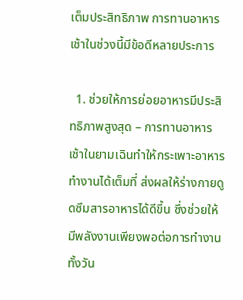เต็มประสิทธิภาพ การทานอาหารเช้าในช่วงนี้มีข้อดีหลายประการ

  1. ช่วยให้การย่อยอาหารมีประสิทธิภาพสูงสุด – การทานอาหารเช้าในยามเฉินทำให้กระเพาะอาหารทำงานได้เต็มที่ ส่งผลให้ร่างกายดูดซึมสารอาหารได้ดีขึ้น ซึ่งช่วยให้มีพลังงานเพียงพอต่อการทำงานทั้งวัน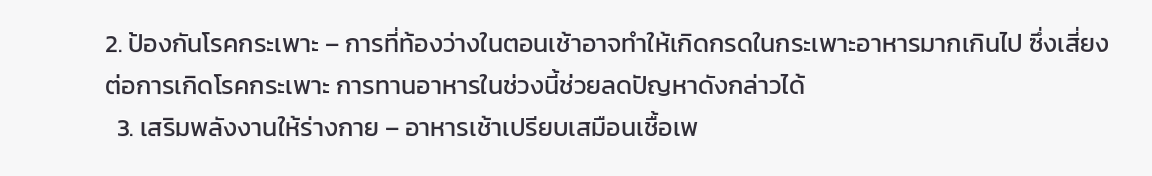2. ป้องกันโรคกระเพาะ – การที่ท้องว่างในตอนเช้าอาจทำให้เกิดกรดในกระเพาะอาหารมากเกินไป ซึ่งเสี่ยงต่อการเกิดโรคกระเพาะ การทานอาหารในช่วงนี้ช่วยลดปัญหาดังกล่าวได้
  3. เสริมพลังงานให้ร่างกาย – อาหารเช้าเปรียบเสมือนเชื้อเพ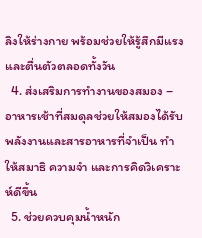ลิงให้ร่างกาย พร้อมช่วยให้รู้สึกมีแรงและตื่นตัวตลอดทั้งวัน
  4. ส่งเสริมการทำงานของสมอง – อาหารเช้าที่สมดุลช่วยให้สมองได้รับพลังงานและสารอาหารที่จำเป็น ทำให้สมาธิ ความจำ และการคิดวิเคราะห์ดีขึ้น
  5. ช่วยควบคุมน้ำหนัก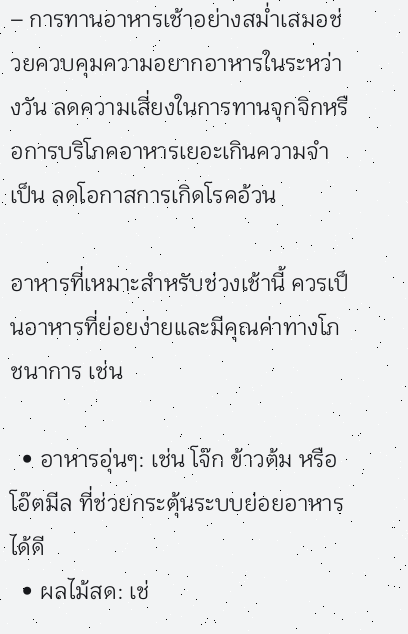– การทานอาหารเช้าอย่างสม่ำเสมอช่วยควบคุมความอยากอาหารในระหว่างวัน ลดความเสี่ยงในการทานจุกจิกหรือการบริโภคอาหารเยอะเกินความจำเป็น ลดโอกาสการเกิดโรคอ้วน

อาหารที่เหมาะสำหรับช่วงเช้านี้ ควรเป็นอาหารที่ย่อยง่ายและมีคุณค่าทางโภชนาการ เช่น

  • อาหารอุ่นๆ: เช่น โจ๊ก ข้าวต้ม หรือโอ๊ตมีล ที่ช่วยกระตุ้นระบบย่อยอาหารได้ดี
  • ผลไม้สด: เช่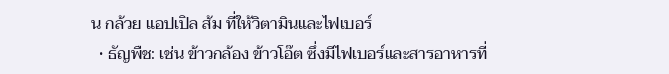น กล้วย แอปเปิล ส้ม ที่ให้วิตามินและไฟเบอร์
  • ธัญพืช: เช่น ข้าวกล้อง ข้าวโอ๊ต ซึ่งมีไฟเบอร์และสารอาหารที่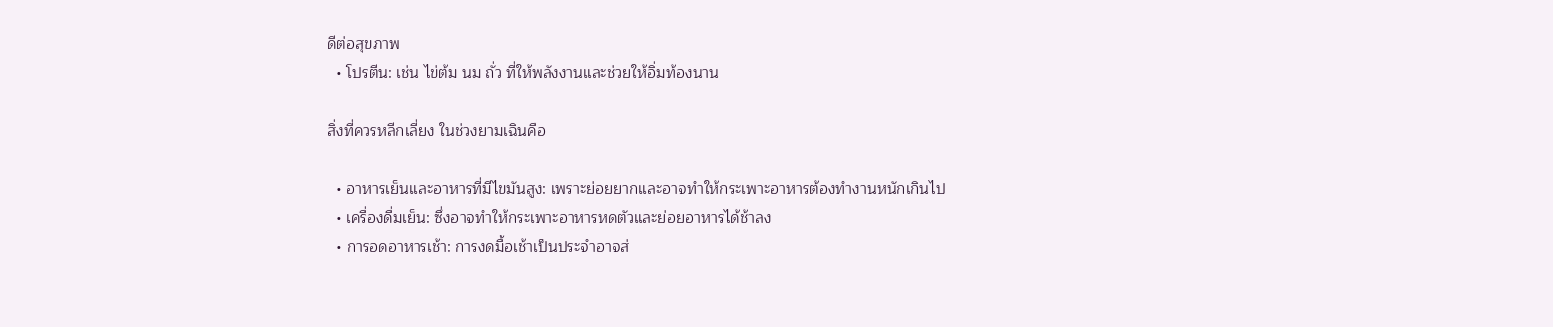ดีต่อสุขภาพ
  • โปรตีน: เช่น ไข่ต้ม นม ถั่ว ที่ให้พลังงานและช่วยให้อิ่มท้องนาน

สิ่งที่ควรหลีกเลี่ยง ในช่วงยามเฉินคือ

  • อาหารเย็นและอาหารที่มีไขมันสูง: เพราะย่อยยากและอาจทำให้กระเพาะอาหารต้องทำงานหนักเกินไป
  • เครื่องดื่มเย็น: ซึ่งอาจทำให้กระเพาะอาหารหดตัวและย่อยอาหารได้ช้าลง
  • การอดอาหารเช้า: การงดมื้อเช้าเป็นประจำอาจส่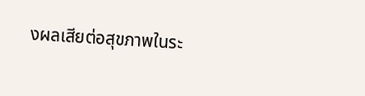งผลเสียต่อสุขภาพในระ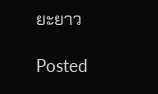ยะยาว

Posted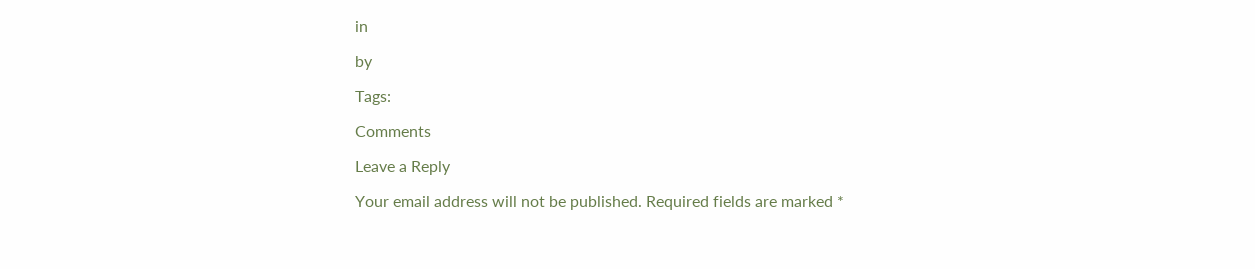in

by

Tags:

Comments

Leave a Reply

Your email address will not be published. Required fields are marked *